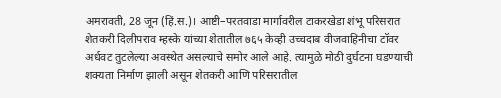अमरावती, 28 जून (हिं.स.)। आष्टी–परतवाडा मार्गावरील टाकरखेडा शंभू परिसरात शेतकरी दिलीपराव म्हस्के यांच्या शेतातील ७६५ केव्ही उच्चदाब वीजवाहिनीचा टॉवर अर्धवट तुटलेल्या अवस्थेत असल्याचे समोर आले आहे. त्यामुळे मोठी दुर्घटना घडण्याची शक्यता निर्माण झाली असून शेतकरी आणि परिसरातील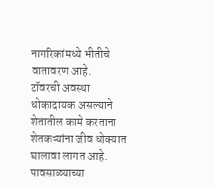नागरिकांमध्ये भीतीचे वातावरण आहे.
टॉवरची अवस्था धोकादायक असल्याने शेतातील कामे करताना शेतकऱ्यांना जीव धोक्यात घालावा लागत आहे. पावसाळ्याच्या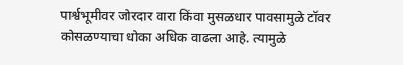पार्श्वभूमीवर जोरदार वारा किंवा मुसळधार पावसामुळे टॉवर कोसळण्याचा धोका अधिक वाढला आहे. त्यामुळे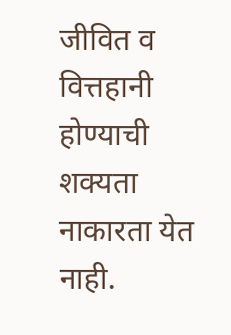जीवित व वित्तहानी होण्याची शक्यता नाकारता येत नाही.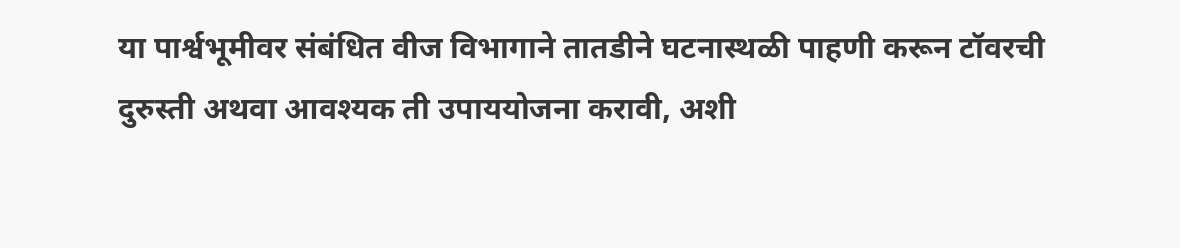या पार्श्वभूमीवर संबंधित वीज विभागाने तातडीने घटनास्थळी पाहणी करून टॉवरची दुरुस्ती अथवा आवश्यक ती उपाययोजना करावी, अशी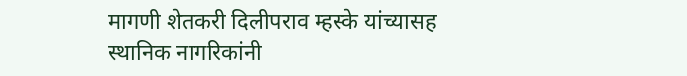मागणी शेतकरी दिलीपराव म्हस्के यांच्यासह स्थानिक नागरिकांनी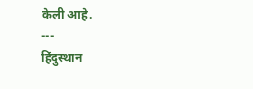केली आहे.
---
हिंदुस्थान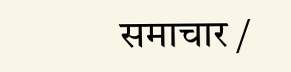समाचार /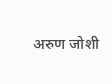अरुण जोशी